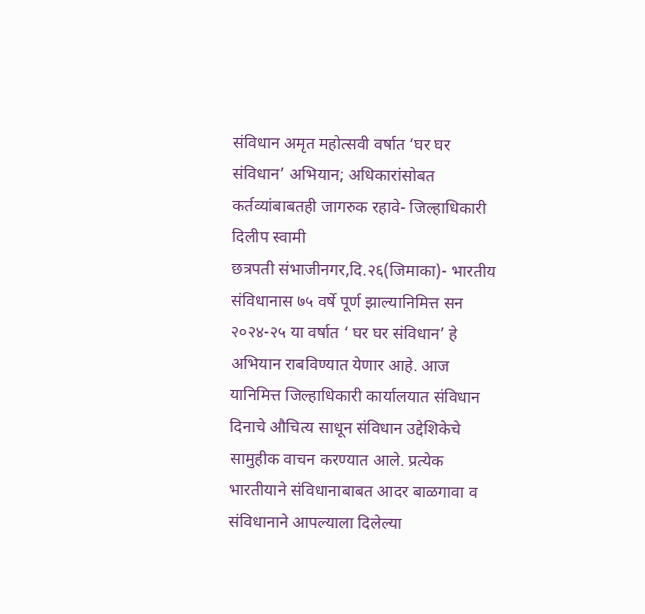संविधान अमृत महोत्सवी वर्षात ‘घर घर संविधान’ अभियान; अधिकारांसोबत कर्तव्यांबाबतही जागरुक रहावे- जिल्हाधिकारी दिलीप स्वामी
छत्रपती संभाजीनगर,दि.२६(जिमाका)- भारतीय संविधानास ७५ वर्षे पूर्ण झाल्यानिमित्त सन २०२४-२५ या वर्षात ‘ घर घर संविधान’ हे अभियान राबविण्यात येणार आहे. आज यानिमित्त जिल्हाधिकारी कार्यालयात संविधान दिनाचे औचित्य साधून संविधान उद्देशिकेचे सामुहीक वाचन करण्यात आले. प्रत्येक भारतीयाने संविधानाबाबत आदर बाळगावा व संविधानाने आपल्याला दिलेल्या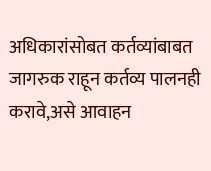अधिकारांसोबत कर्तव्यांबाबत जागरुक राहून कर्तव्य पालनही करावे,असे आवाहन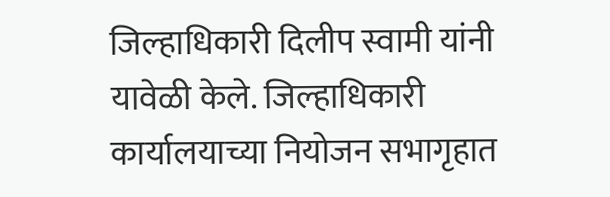जिल्हाधिकारी दिलीप स्वामी यांनी यावेळी केले. जिल्हाधिकारी कार्यालयाच्या नियोजन सभागृहात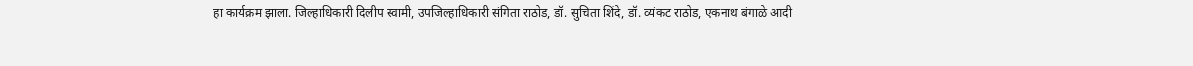हा कार्यक्रम झाला. जिल्हाधिकारी दिलीप स्वामी, उपजिल्हाधिकारी संगिता राठोड, डॉ. सुचिता शिंदे, डॉ. व्यंकट राठोड, एकनाथ बंगाळे आदी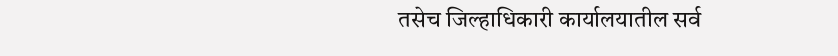तसेच जिल्हाधिकारी कार्यालयातील सर्व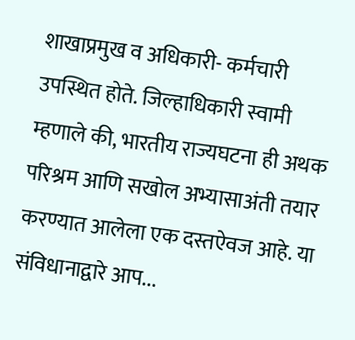शाखाप्रमुख व अधिकारी- कर्मचारी उपस्थित होते. जिल्हाधिकारी स्वामी म्हणाले की, भारतीय राज्यघटना ही अथक परिश्रम आणि सखोल अभ्यासाअंती तयार करण्यात आलेला एक दस्तऐवज आहे. या संविधानाद्वारे आप...